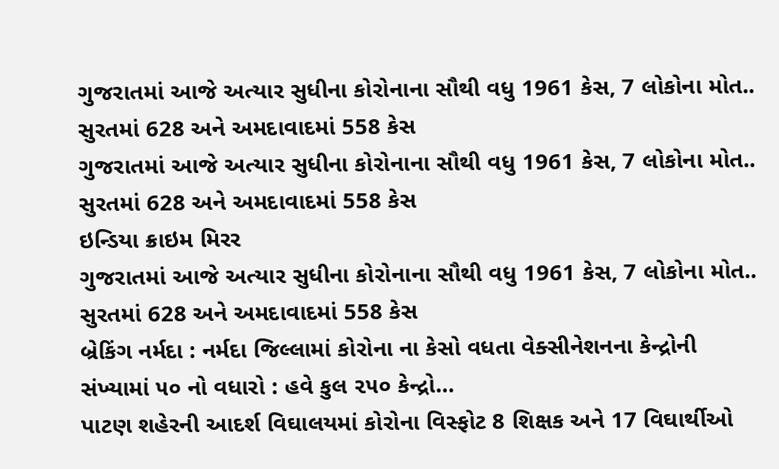ગુજરાતમાં આજે અત્યાર સુધીના કોરોનાના સૌથી વધુ 1961 કેસ, 7 લોકોના મોત.. સુરતમાં 628 અને અમદાવાદમાં 558 કેસ
ગુજરાતમાં આજે અત્યાર સુધીના કોરોનાના સૌથી વધુ 1961 કેસ, 7 લોકોના મોત.. સુરતમાં 628 અને અમદાવાદમાં 558 કેસ
ઇન્ડિયા ક્રાઇમ મિરર
ગુજરાતમાં આજે અત્યાર સુધીના કોરોનાના સૌથી વધુ 1961 કેસ, 7 લોકોના મોત.. સુરતમાં 628 અને અમદાવાદમાં 558 કેસ
બ્રેકિંગ નર્મદા : નર્મદા જિલ્લામાં કોરોના ના કેસો વધતા વેક્સીનેશનના કેન્દ્રોની સંખ્યામાં ૫૦ નો વધારો : હવે કુલ ૨૫૦ કેન્દ્રો…
પાટણ શહેરની આદર્શ વિઘાલયમાં કોરોના વિસ્ફોટ 8 શિક્ષક અને 17 વિઘાર્થીઓ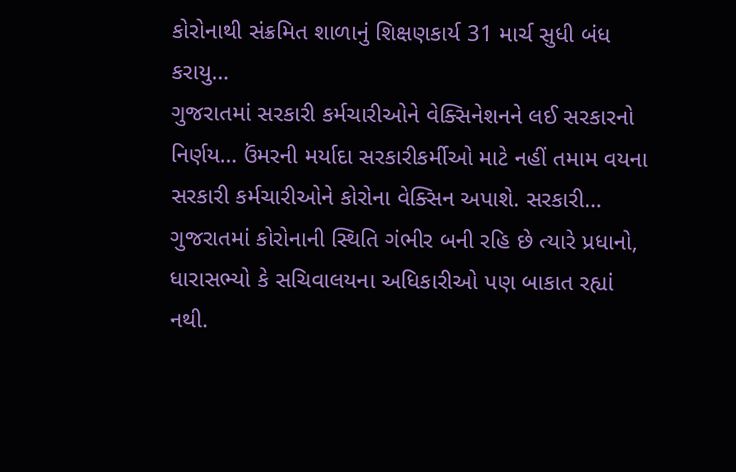કોરોનાથી સંક્રમિત શાળાનું શિક્ષણકાર્ય 31 માર્ચ સુધી બંધ કરાયુ…
ગુજરાતમાં સરકારી કર્મચારીઓને વેક્સિનેશનને લઈ સરકારનો નિર્ણય… ઉંમરની મર્યાદા સરકારીકર્મીઓ માટે નહીં તમામ વયના સરકારી કર્મચારીઓને કોરોના વેક્સિન અપાશે. સરકારી…
ગુજરાતમાં કોરોનાની સ્થિતિ ગંભીર બની રહિ છે ત્યારે પ્રધાનો, ધારાસભ્યો કે સચિવાલયના અધિકારીઓ પણ બાકાત રહ્યાં નથી.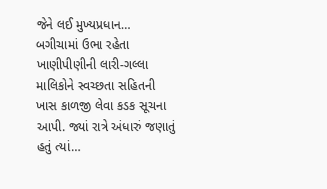જેને લઈ મુખ્યપ્રધાન…
બગીચામાં ઉભા રહેતા ખાણીપીણીની લારી-ગલ્લા માલિકોને સ્વચ્છતા સહિતની ખાસ કાળજી લેવા કડક સૂચના આપી. જ્યાં રાત્રે અંધારું જણાતું હતું ત્યાં…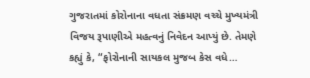ગુજરાતમાં કોરોનાના વધતા સંક્રમણ વચ્ચે મુખ્યમંત્રી વિજય રૂપાણીએ મહત્વનું નિવેદન આપ્યું છે. તેમણે કહ્યું કે, “ફોરોનાની સાયકલ મુજબ કેસ વધે…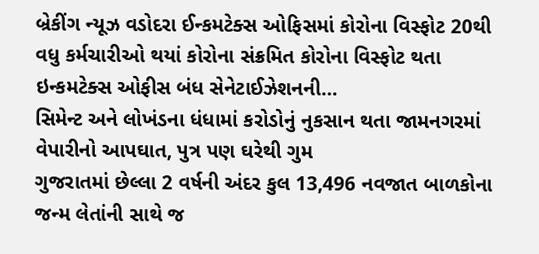બ્રેકીંગ ન્યૂઝ વડોદરા ઈન્કમટેક્સ ઓફિસમાં કોરોના વિસ્ફોટ 20થી વધુ કર્મચારીઓ થયાં કોરોના સંક્રમિત કોરોના વિસ્ફોટ થતા ઇન્કમટેક્સ ઓફીસ બંધ સેનેટાઈઝેશનની…
સિમેન્ટ અને લોખંડના ધંધામાં કરોડોનું નુકસાન થતા જામનગરમાં વેપારીનો આપઘાત, પુત્ર પણ ઘરેથી ગુમ
ગુજરાતમાં છેલ્લા 2 વર્ષની અંદર કુલ 13,496 નવજાત બાળકોના જન્મ લેતાંની સાથે જ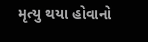મૃત્યુ થયા હોવાનો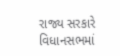રાજ્ય સરકારે વિધાનસભમાં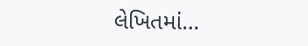લેખિતમાં…